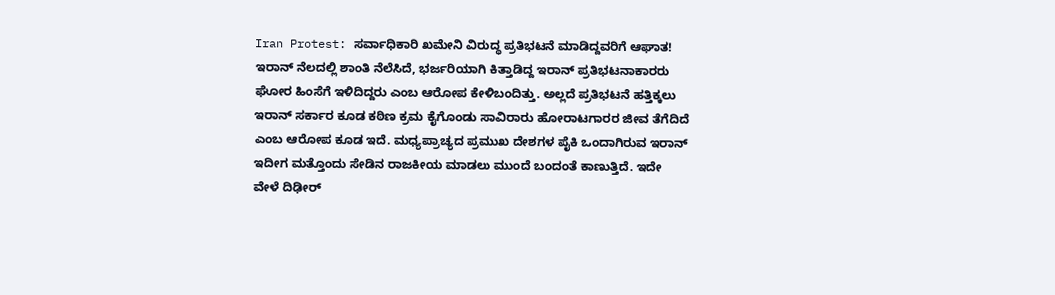Iran Protest: ಸರ್ವಾಧಿಕಾರಿ ಖಮೇನಿ ವಿರುದ್ಧ ಪ್ರತಿಭಟನೆ ಮಾಡಿದ್ದವರಿಗೆ ಆಘಾತ!
ಇರಾನ್ ನೆಲದಲ್ಲಿ ಶಾಂತಿ ನೆಲೆಸಿದೆ, ಭರ್ಜರಿಯಾಗಿ ಕಿತ್ತಾಡಿದ್ದ ಇರಾನ್ ಪ್ರತಿಭಟನಾಕಾರರು ಘೋರ ಹಿಂಸೆಗೆ ಇಳಿದಿದ್ದರು ಎಂಬ ಆರೋಪ ಕೇಳಿಬಂದಿತ್ತು. ಅಲ್ಲದೆ ಪ್ರತಿಭಟನೆ ಹತ್ತಿಕ್ಕಲು ಇರಾನ್ ಸರ್ಕಾರ ಕೂಡ ಕಠಿಣ ಕ್ರಮ ಕೈಗೊಂಡು ಸಾವಿರಾರು ಹೋರಾಟಗಾರರ ಜೀವ ತೆಗೆದಿದೆ ಎಂಬ ಆರೋಪ ಕೂಡ ಇದೆ. ಮಧ್ಯಪ್ರಾಚ್ಯದ ಪ್ರಮುಖ ದೇಶಗಳ ಪೈಕಿ ಒಂದಾಗಿರುವ ಇರಾನ್ ಇದೀಗ ಮತ್ತೊಂದು ಸೇಡಿನ ರಾಜಕೀಯ ಮಾಡಲು ಮುಂದೆ ಬಂದಂತೆ ಕಾಣುತ್ತಿದೆ. ಇದೇ ವೇಳೆ ದಿಢೀರ್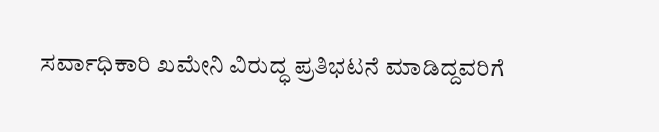ಸರ್ವಾಧಿಕಾರಿ ಖಮೇನಿ ವಿರುದ್ಧ ಪ್ರತಿಭಟನೆ ಮಾಡಿದ್ದವರಿಗೆ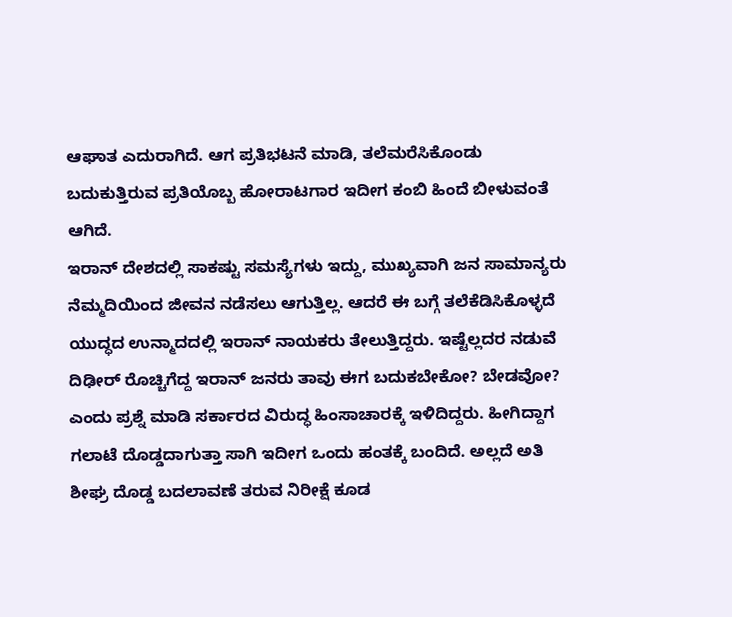ಆಘಾತ ಎದುರಾಗಿದೆ. ಆಗ ಪ್ರತಿಭಟನೆ ಮಾಡಿ, ತಲೆಮರೆಸಿಕೊಂಡು ಬದುಕುತ್ತಿರುವ ಪ್ರತಿಯೊಬ್ಬ ಹೋರಾಟಗಾರ ಇದೀಗ ಕಂಬಿ ಹಿಂದೆ ಬೀಳುವಂತೆ ಆಗಿದೆ.
ಇರಾನ್ ದೇಶದಲ್ಲಿ ಸಾಕಷ್ಟು ಸಮಸ್ಯೆಗಳು ಇದ್ದು, ಮುಖ್ಯವಾಗಿ ಜನ ಸಾಮಾನ್ಯರು ನೆಮ್ಮದಿಯಿಂದ ಜೀವನ ನಡೆಸಲು ಆಗುತ್ತಿಲ್ಲ. ಆದರೆ ಈ ಬಗ್ಗೆ ತಲೆಕೆಡಿಸಿಕೊಳ್ಳದೆ ಯುದ್ಧದ ಉನ್ಮಾದದಲ್ಲಿ ಇರಾನ್ ನಾಯಕರು ತೇಲುತ್ತಿದ್ದರು. ಇಷ್ಟೆಲ್ಲದರ ನಡುವೆ ದಿಢೀರ್ ರೊಚ್ಚಿಗೆದ್ದ ಇರಾನ್ ಜನರು ತಾವು ಈಗ ಬದುಕಬೇಕೋ? ಬೇಡವೋ? ಎಂದು ಪ್ರಶ್ನೆ ಮಾಡಿ ಸರ್ಕಾರದ ವಿರುದ್ಧ ಹಿಂಸಾಚಾರಕ್ಕೆ ಇಳಿದಿದ್ದರು. ಹೀಗಿದ್ದಾಗ ಗಲಾಟೆ ದೊಡ್ಡದಾಗುತ್ತಾ ಸಾಗಿ ಇದೀಗ ಒಂದು ಹಂತಕ್ಕೆ ಬಂದಿದೆ. ಅಲ್ಲದೆ ಅತಿ ಶೀಘ್ರ ದೊಡ್ಡ ಬದಲಾವಣೆ ತರುವ ನಿರೀಕ್ಷೆ ಕೂಡ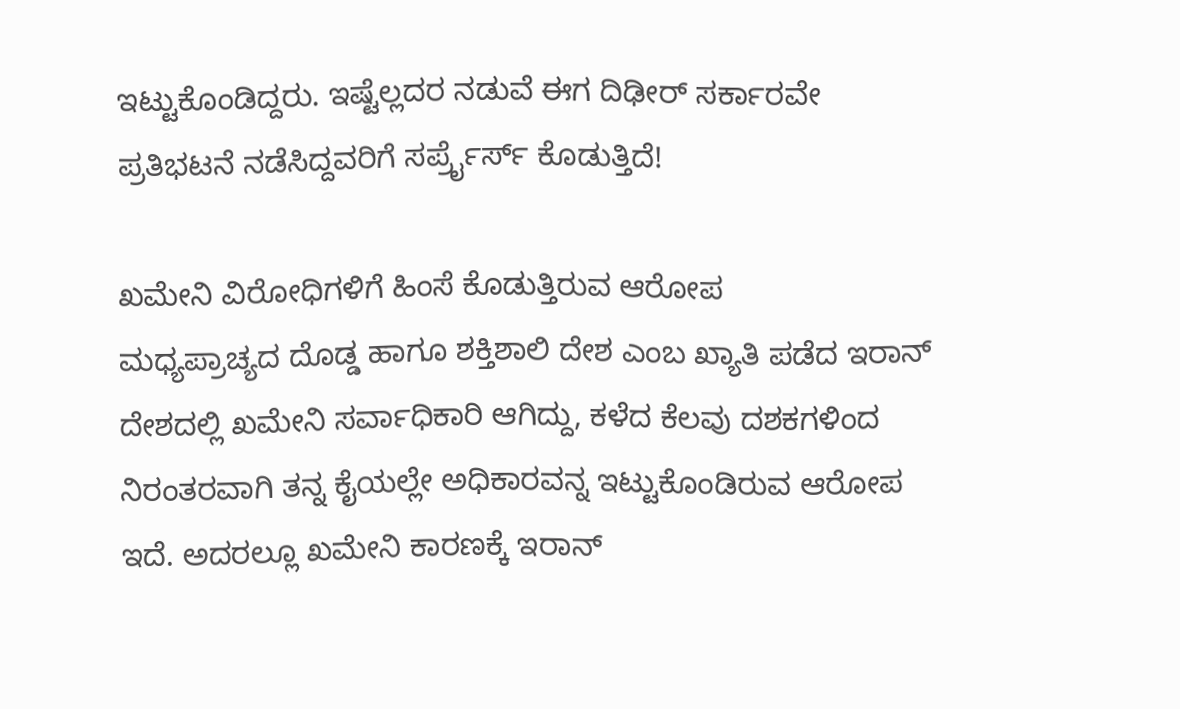ಇಟ್ಟುಕೊಂಡಿದ್ದರು. ಇಷ್ಟೆಲ್ಲದರ ನಡುವೆ ಈಗ ದಿಢೀರ್ ಸರ್ಕಾರವೇ ಪ್ರತಿಭಟನೆ ನಡೆಸಿದ್ದವರಿಗೆ ಸರ್ಪ್ರೈರ್ಸ್ ಕೊಡುತ್ತಿದೆ!

ಖಮೇನಿ ವಿರೋಧಿಗಳಿಗೆ ಹಿಂಸೆ ಕೊಡುತ್ತಿರುವ ಆರೋಪ
ಮಧ್ಯಪ್ರಾಚ್ಯದ ದೊಡ್ಡ ಹಾಗೂ ಶಕ್ತಿಶಾಲಿ ದೇಶ ಎಂಬ ಖ್ಯಾತಿ ಪಡೆದ ಇರಾನ್ ದೇಶದಲ್ಲಿ ಖಮೇನಿ ಸರ್ವಾಧಿಕಾರಿ ಆಗಿದ್ದು, ಕಳೆದ ಕೆಲವು ದಶಕಗಳಿಂದ ನಿರಂತರವಾಗಿ ತನ್ನ ಕೈಯಲ್ಲೇ ಅಧಿಕಾರವನ್ನ ಇಟ್ಟುಕೊಂಡಿರುವ ಆರೋಪ ಇದೆ. ಅದರಲ್ಲೂ ಖಮೇನಿ ಕಾರಣಕ್ಕೆ ಇರಾನ್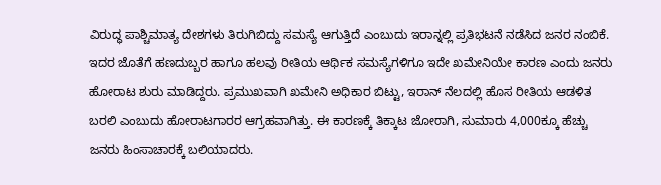ವಿರುದ್ಧ ಪಾಶ್ಚಿಮಾತ್ಯ ದೇಶಗಳು ತಿರುಗಿಬಿದ್ದು ಸಮಸ್ಯೆ ಆಗುತ್ತಿದೆ ಎಂಬುದು ಇರಾನ್ನಲ್ಲಿ ಪ್ರತಿಭಟನೆ ನಡೆಸಿದ ಜನರ ನಂಬಿಕೆ. ಇದರ ಜೊತೆಗೆ ಹಣದುಬ್ಬರ ಹಾಗೂ ಹಲವು ರೀತಿಯ ಆರ್ಥಿಕ ಸಮಸ್ಯೆಗಳಿಗೂ ಇದೇ ಖಮೇನಿಯೇ ಕಾರಣ ಎಂದು ಜನರು ಹೋರಾಟ ಶುರು ಮಾಡಿದ್ದರು. ಪ್ರಮುಖವಾಗಿ ಖಮೇನಿ ಅಧಿಕಾರ ಬಿಟ್ಟು, ಇರಾನ್ ನೆಲದಲ್ಲಿ ಹೊಸ ರೀತಿಯ ಆಡಳಿತ ಬರಲಿ ಎಂಬುದು ಹೋರಾಟಗಾರರ ಆಗ್ರಹವಾಗಿತ್ತು. ಈ ಕಾರಣಕ್ಕೆ ತಿಕ್ಕಾಟ ಜೋರಾಗಿ, ಸುಮಾರು 4,000ಕ್ಕೂ ಹೆಚ್ಚು ಜನರು ಹಿಂಸಾಚಾರಕ್ಕೆ ಬಲಿಯಾದರು.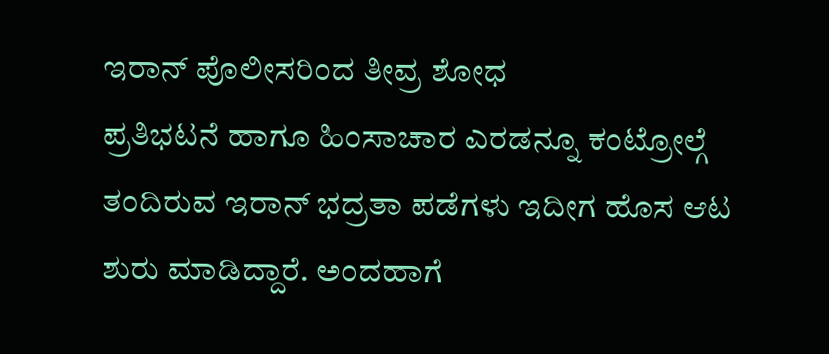ಇರಾನ್ ಪೊಲೀಸರಿಂದ ತೀವ್ರ ಶೋಧ
ಪ್ರತಿಭಟನೆ ಹಾಗೂ ಹಿಂಸಾಚಾರ ಎರಡನ್ನೂ ಕಂಟ್ರೋಲ್ಗೆ ತಂದಿರುವ ಇರಾನ್ ಭದ್ರತಾ ಪಡೆಗಳು ಇದೀಗ ಹೊಸ ಆಟ ಶುರು ಮಾಡಿದ್ದಾರೆ. ಅಂದಹಾಗೆ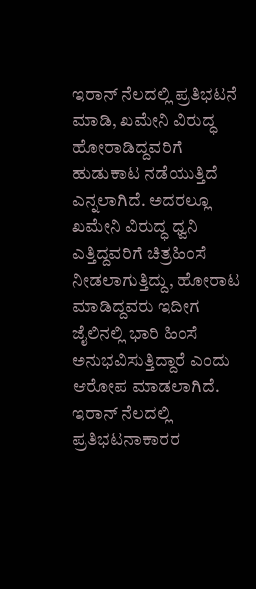ಇರಾನ್ ನೆಲದಲ್ಲಿ ಪ್ರತಿಭಟನೆ ಮಾಡಿ, ಖಮೇನಿ ವಿರುದ್ಧ ಹೋರಾಡಿದ್ದವರಿಗೆ ಹುಡುಕಾಟ ನಡೆಯುತ್ತಿದೆ ಎನ್ನಲಾಗಿದೆ. ಅದರಲ್ಲೂ ಖಮೇನಿ ವಿರುದ್ಧ ಧ್ವನಿ ಎತ್ತಿದ್ದವರಿಗೆ ಚಿತ್ರಹಿಂಸೆ ನೀಡಲಾಗುತ್ತಿದ್ದು, ಹೋರಾಟ ಮಾಡಿದ್ದವರು ಇದೀಗ ಜೈಲಿನಲ್ಲಿ ಭಾರಿ ಹಿಂಸೆ ಅನುಭವಿಸುತ್ತಿದ್ದಾರೆ ಎಂದು ಆರೋಪ ಮಾಡಲಾಗಿದೆ. ಇರಾನ್ ನೆಲದಲ್ಲಿ ಪ್ರತಿಭಟನಾಕಾರರ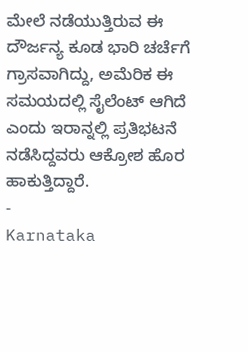ಮೇಲೆ ನಡೆಯುತ್ತಿರುವ ಈ ದೌರ್ಜನ್ಯ ಕೂಡ ಭಾರಿ ಚರ್ಚೆಗೆ ಗ್ರಾಸವಾಗಿದ್ದು, ಅಮೆರಿಕ ಈ ಸಮಯದಲ್ಲಿ ಸೈಲೆಂಟ್ ಆಗಿದೆ ಎಂದು ಇರಾನ್ನಲ್ಲಿ ಪ್ರತಿಭಟನೆ ನಡೆಸಿದ್ದವರು ಆಕ್ರೋಶ ಹೊರ ಹಾಕುತ್ತಿದ್ದಾರೆ.
-
Karnataka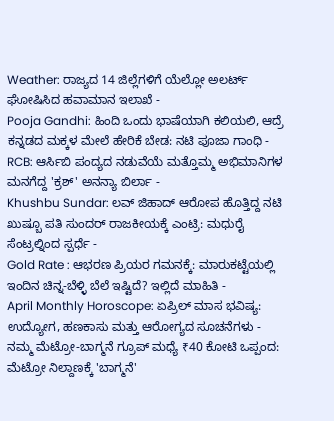Weather: ರಾಜ್ಯದ 14 ಜಿಲ್ಲೆಗಳಿಗೆ ಯೆಲ್ಲೋ ಅಲರ್ಟ್ ಘೋಷಿಸಿದ ಹವಾಮಾನ ಇಲಾಖೆ -
Pooja Gandhi: ಹಿಂದಿ ಒಂದು ಭಾಷೆಯಾಗಿ ಕಲಿಯಲಿ, ಆದ್ರೆ ಕನ್ನಡದ ಮಕ್ಕಳ ಮೇಲೆ ಹೇರಿಕೆ ಬೇಡ: ನಟಿ ಪೂಜಾ ಗಾಂಧಿ -
RCB: ಆರ್ಸಿಬಿ ಪಂದ್ಯದ ನಡುವೆಯೆ ಮತ್ತೊಮ್ಮ ಅಭಿಮಾನಿಗಳ ಮನಗೆದ್ದ 'ಕ್ರಶ್' ಅನನ್ಯಾ ಬಿರ್ಲಾ -
Khushbu Sundar: ಲವ್ ಜಿಹಾದ್ ಆರೋಪ ಹೊತ್ತಿದ್ದ ನಟಿ ಖುಷ್ಬೂ ಪತಿ ಸುಂದರ್ ರಾಜಕೀಯಕ್ಕೆ ಎಂಟ್ರಿ: ಮಧುರೈ ಸೆಂಟ್ರಲ್ನಿಂದ ಸ್ಪರ್ಧೆ -
Gold Rate : ಆಭರಣ ಪ್ರಿಯರ ಗಮನಕ್ಕೆ: ಮಾರುಕಟ್ಟೆಯಲ್ಲಿ ಇಂದಿನ ಚಿನ್ನ-ಬೆಳ್ಳಿ ಬೆಲೆ ಇಷ್ಟಿದೆ? ಇಲ್ಲಿದೆ ಮಾಹಿತಿ -
April Monthly Horoscope: ಏಪ್ರಿಲ್ ಮಾಸ ಭವಿಷ್ಯ: ಉದ್ಯೋಗ, ಹಣಕಾಸು ಮತ್ತು ಆರೋಗ್ಯದ ಸೂಚನೆಗಳು -
ನಮ್ಮ ಮೆಟ್ರೋ-ಬಾಗ್ಮನೆ ಗ್ರೂಪ್ ಮಧ್ಯೆ ₹40 ಕೋಟಿ ಒಪ್ಪಂದ: ಮೆಟ್ರೋ ನಿಲ್ದಾಣಕ್ಕೆ 'ಬಾಗ್ಮನೆ'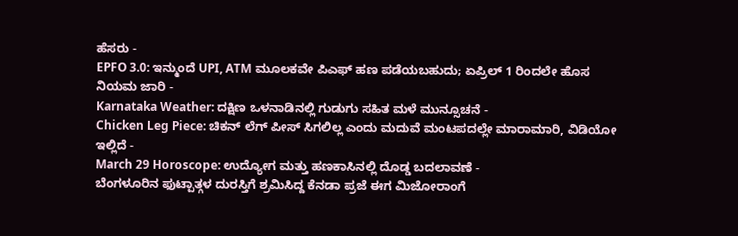ಹೆಸರು -
EPFO 3.0: ಇನ್ಮುಂದೆ UPI, ATM ಮೂಲಕವೇ ಪಿಎಫ್ ಹಣ ಪಡೆಯಬಹುದು; ಏಪ್ರಿಲ್ 1 ರಿಂದಲೇ ಹೊಸ ನಿಯಮ ಜಾರಿ -
Karnataka Weather: ದಕ್ಷಿಣ ಒಳನಾಡಿನಲ್ಲಿ ಗುಡುಗು ಸಹಿತ ಮಳೆ ಮುನ್ಸೂಚನೆ -
Chicken Leg Piece: ಚಿಕನ್ ಲೆಗ್ ಪೀಸ್ ಸಿಗಲಿಲ್ಲ ಎಂದು ಮದುವೆ ಮಂಟಪದಲ್ಲೇ ಮಾರಾಮಾರಿ, ವಿಡಿಯೋ ಇಲ್ಲಿದೆ -
March 29 Horoscope: ಉದ್ಯೋಗ ಮತ್ತು ಹಣಕಾಸಿನಲ್ಲಿ ದೊಡ್ಡ ಬದಲಾವಣೆ -
ಬೆಂಗಳೂರಿನ ಫುಟ್ಪಾತ್ಗಳ ದುರಸ್ತಿಗೆ ಶ್ರಮಿಸಿದ್ದ ಕೆನಡಾ ಪ್ರಜೆ ಈಗ ಮಿಜೋರಾಂಗೆ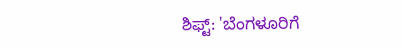ಶಿಫ್ಟ್: 'ಬೆಂಗಳೂರಿಗೆ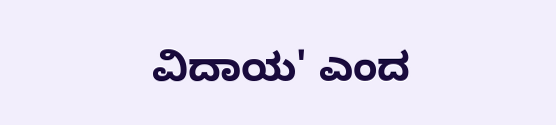ವಿದಾಯ' ಎಂದ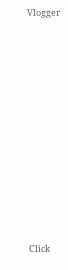Vlogger












Click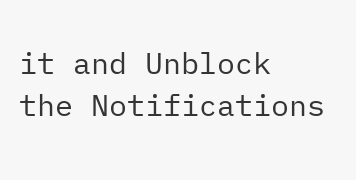it and Unblock the Notifications